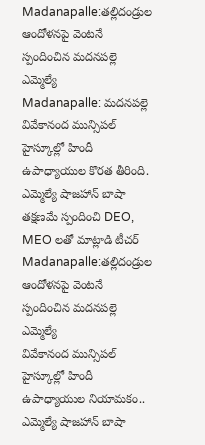Madanapalle:తల్లిదండ్రుల ఆందోళనపై వెంటనే స్పందించిన మదనపల్లె ఎమ్మెల్యే
Madanapalle: మదనపల్లె వివేకానంద మున్సిపల్ హైస్కూల్లో హిందీ ఉపాధ్యాయుల కొరత తీరింది. ఎమ్మెల్యే షాజహాన్ బాషా తక్షణమే స్పందించి DEO, MEO లతో మాట్లాడి టీచర్
Madanapalle:తల్లిదండ్రుల ఆందోళనపై వెంటనే స్పందించిన మదనపల్లె ఎమ్మెల్యే
వివేకానంద మున్సిపల్ హైస్కూల్లో హిందీ ఉపాధ్యాయుల నియామకం.. ఎమ్మెల్యే షాజహాన్ బాషా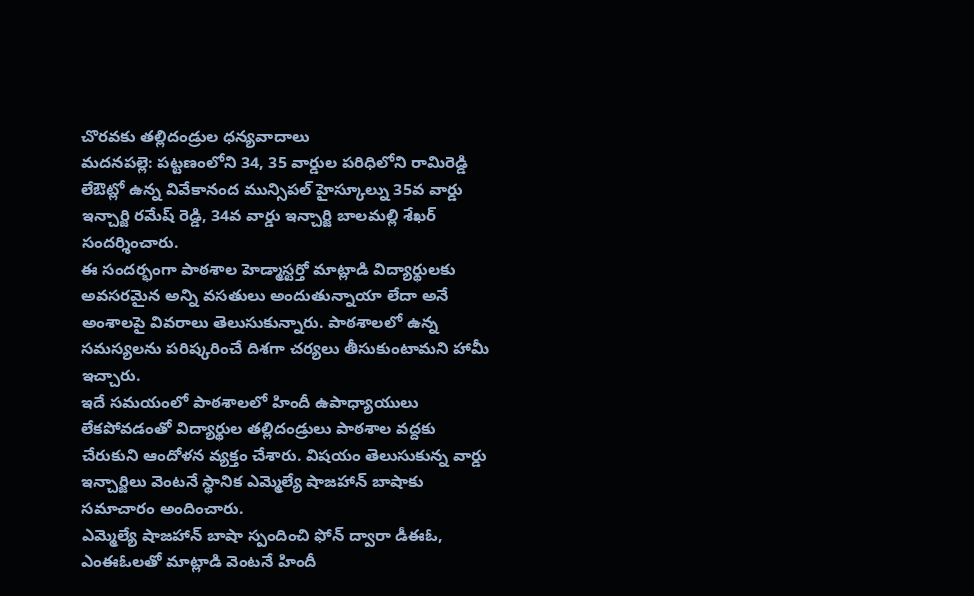చొరవకు తల్లిదండ్రుల ధన్యవాదాలు
మదనపల్లె: పట్టణంలోని 34, 35 వార్డుల పరిధిలోని రామిరెడ్డి లేఔట్లో ఉన్న వివేకానంద మున్సిపల్ హైస్కూల్ను 35వ వార్డు ఇన్చార్జి రమేష్ రెడ్డి, 34వ వార్డు ఇన్చార్జి బాలమల్లి శేఖర్ సందర్శించారు.
ఈ సందర్భంగా పాఠశాల హెడ్మాస్టర్తో మాట్లాడి విద్యార్థులకు అవసరమైన అన్ని వసతులు అందుతున్నాయా లేదా అనే అంశాలపై వివరాలు తెలుసుకున్నారు. పాఠశాలలో ఉన్న సమస్యలను పరిష్కరించే దిశగా చర్యలు తీసుకుంటామని హామీ ఇచ్చారు.
ఇదే సమయంలో పాఠశాలలో హిందీ ఉపాధ్యాయులు లేకపోవడంతో విద్యార్థుల తల్లిదండ్రులు పాఠశాల వద్దకు చేరుకుని ఆందోళన వ్యక్తం చేశారు. విషయం తెలుసుకున్న వార్డు ఇన్చార్జిలు వెంటనే స్థానిక ఎమ్మెల్యే షాజహాన్ బాషాకు సమాచారం అందించారు.
ఎమ్మెల్యే షాజహాన్ బాషా స్పందించి ఫోన్ ద్వారా డీఈఓ, ఎంఈఓలతో మాట్లాడి వెంటనే హిందీ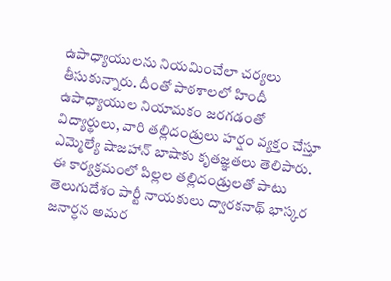ఉపాధ్యాయులను నియమించేలా చర్యలు తీసుకున్నారు. దీంతో పాఠశాలలో హిందీ ఉపాధ్యాయుల నియామకం జరగడంతో విద్యార్థులు, వారి తల్లిదండ్రులు హర్షం వ్యక్తం చేస్తూ ఎమ్మెల్యే షాజహాన్ బాషాకు కృతజ్ఞతలు తెలిపారు.
ఈ కార్యక్రమంలో పిల్లల తల్లిదండ్రులతో పాటు తెలుగుదేశం పార్టీ నాయకులు ద్వారకనాథ్ భాస్కర జనార్ధన అమర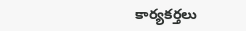కార్యకర్తలు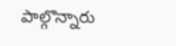పాల్గొన్నారు